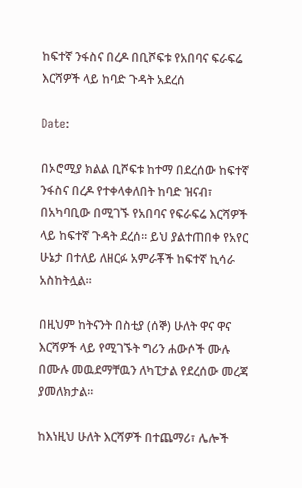ከፍተኛ ንፋስና በረዶ በቢሾፍቱ የአበባና ፍራፍሬ እርሻዎች ላይ ከባድ ጉዳት አደረሰ

Date:

በኦሮሚያ ክልል ቢሾፍቱ ከተማ በደረሰው ከፍተኛ ንፋስና በረዶ የተቀላቀለበት ከባድ ዝናብ፣ በአካባቢው በሚገኙ የአበባና የፍራፍሬ እርሻዎች ላይ ከፍተኛ ጉዳት ደረሰ። ይህ ያልተጠበቀ የአየር ሁኔታ በተለይ ለዘርፉ አምራቾች ከፍተኛ ኪሳራ አስከትሏል።

በዚህም ከትናንት በስቲያ (ሰኞ) ሁለት ዋና ዋና እርሻዎች ላይ የሚገኙት ግሪን ሐውሶች ሙሉ በሙሉ መዉደማቸዉን ለካፒታል የደረሰው መረጃ ያመለክታል።

ከእነዚህ ሁለት እርሻዎች በተጨማሪ፣ ሌሎች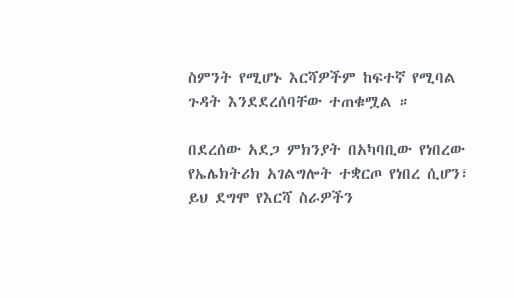ስምንት የሚሆኑ እርሻዎችም ከፍተኛ የሚባል ጉዳት እንደደረሰባቸው ተጠቁሟል ።

በደረሰው አደጋ ምክንያት በአካባቢው የነበረው የኤሌክትሪክ አገልግሎት ተቋርጦ የነበረ ሲሆን፣ ይህ ደግሞ የእርሻ ስራዎችን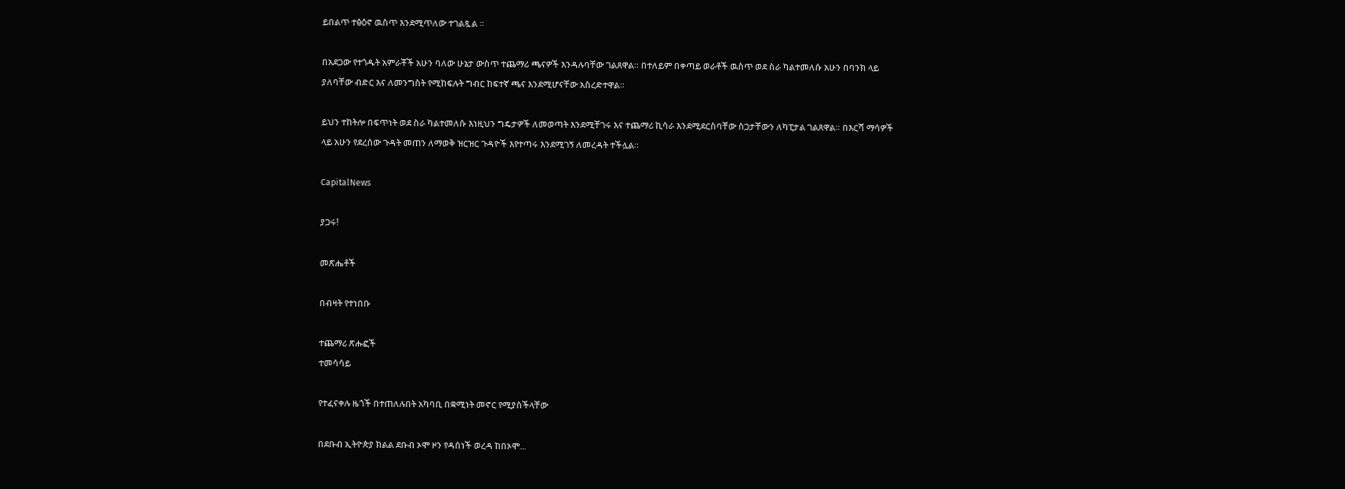ይበልጥ ተፅዕኖ ዉስጥ እንደሚጥለው ተገልጿል ።

በአደጋው የተጎዱት አምራቾች አሁን ባለው ሁኔታ ውስጥ ተጨማሪ ጫናዎች እንዳሉባቸው ገልጸዋል። በተለይም በቀጣይ ወራቶች ዉስጥ ወደ ስራ ካልተመለሱ አሁን በባንክ ላይ ያለባቸው ብድር እና ለመንግስት የሚከፍሉት ግብር ከፍተኛ ጫና እንደሚሆናቸው አስረድተዋል።

ይህን ተከትሎ በፍጥነት ወደ ስራ ካልተመለሱ እነዚህን ግዴታዎች ለመወጣት እንደሚቸገሩ እና ተጨማሪ ኪሳራ እንደሚደርስባቸው ስጋታቸውን ለካፒታል ገልጸዋል። በእርሻ ማሳዎች ላይ አሁን የደረሰው ጉዳት መጠን ለማወቅ ዝርዝር ጉዳዮች እየተጣሩ እንደሚገኝ ለመረዳት ተችሏል።

CapitalNews

ያጋሩ!

መጽሔቶች

በብዛት የተነበቡ

ተጨማሪ ጽሑፎች
ተመሳሳይ

የተፈናቀሉ ዜጎች በተጠለሉበት አካባቢ በቋሚነት መኖር የሚያስችላቸው

በደቡብ ኢትዮጵያ ክልል ደቡብ ኦሞ ዞን የዳሰነች ወረዳ ከበኦሞ...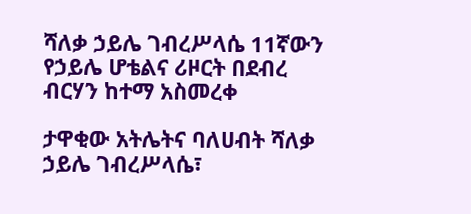ሻለቃ ኃይሌ ገብረሥላሴ 11ኛውን የኃይሌ ሆቴልና ሪዞርት በደብረ ብርሃን ከተማ አስመረቀ

ታዋቂው አትሌትና ባለሀብት ሻለቃ ኃይሌ ገብረሥላሴ፣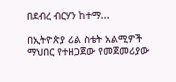በደብረ ብርሃን ከተማ...

በኢትዮጵያ ሪል ስቴት አልሚዎች ማህበር የተዘጋጀው የመጀመሪያው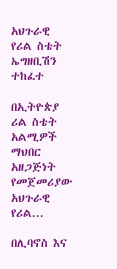አህጉራዊ የሪል ስቴት ኤግዘቢሽን ተከፈተ

በኢትዮጵያ ሪል ስቴት አልሚዎች ማህበር አዘጋጅነት የመጀመሪያው አህጉራዊ የሪል...

በሊባኖስ እና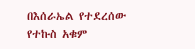በእሰራኤል የተደረሰው የተኩስ አቁም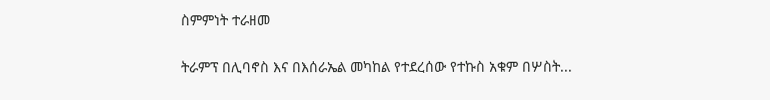ስምምነት ተራዘመ

ትራምፕ በሊባኖስ እና በእሰራኤል መካከል የተደረሰው የተኩስ አቁም በሦስት...